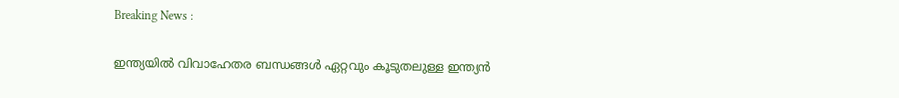Breaking News :

ഇന്ത്യയില്‍ വിവാഹേതര ബന്ധങ്ങള്‍ ഏറ്റവും കൂടുതലുള്ള ഇന്ത്യന്‍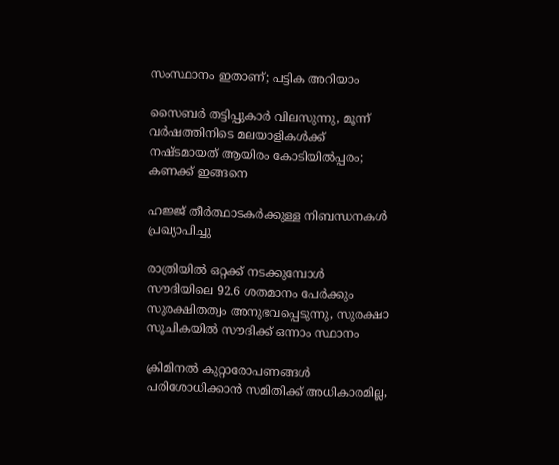സംസ്ഥാനം ഇതാണ്; പട്ടിക അറിയാം

സൈബര്‍ തട്ടിപ്പുകാര്‍ വിലസുന്നു, മൂന്ന് വര്‍ഷത്തിനിടെ മലയാളികള്‍ക്ക് നഷ്ടമായത് ആയിരം കോടിയില്‍പ്പരം; കണക്ക് ഇങ്ങനെ

ഹജ്ജ് തീർത്ഥാടകർക്കുള്ള നിബന്ധനകൾ പ്രഖ്യാപിച്ചു

രാത്രിയിൽ ഒറ്റക്ക് നടക്കുമ്പോൾ സൗദിയിലെ 92.6 ശതമാനം പേർക്കും സുരക്ഷിതത്വം അനുഭവപ്പെടുന്നു, സുരക്ഷാ സൂചികയിൽ സൗദിക്ക് ഒന്നാം സ്ഥാനം

ക്രിമിനല്‍ കുറ്റാരോപണങ്ങള്‍ പരിശോധിക്കാന്‍ സമിതിക്ക്‌ അധികാരമില്ല,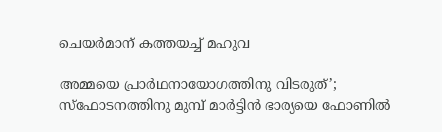ചെയര്‍മാന്‌ കത്തയച്ച് മഹുവ

അമ്മയെ പ്രാര്‍ഥനായോഗത്തിനു വിടരുത്’; സ്‌ഫോടനത്തിനു മുമ്പ് മാര്‍ട്ടിന്‍ ഭാര്യയെ ഫോണില്‍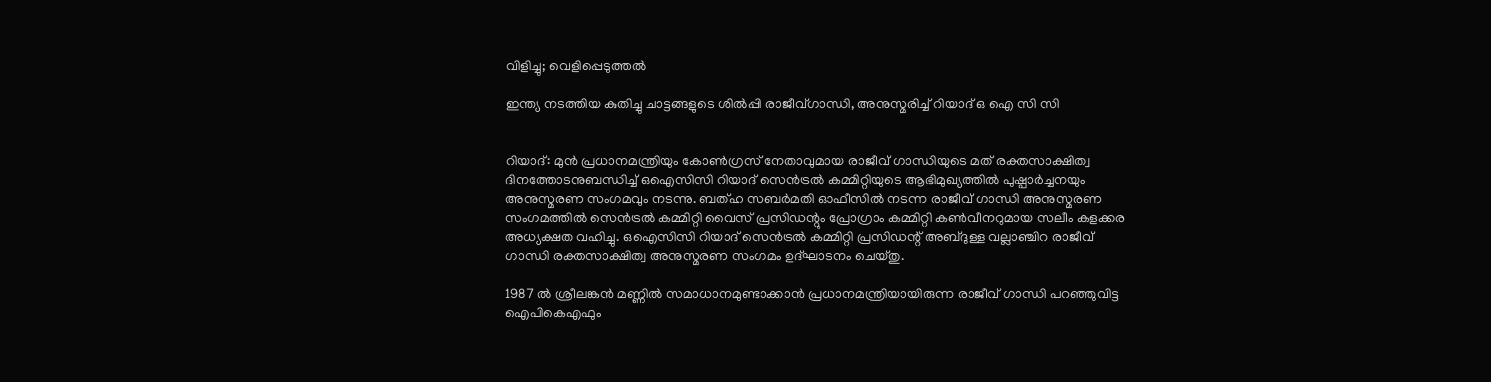വിളിച്ചു; വെളിപ്പെടുത്തല്‍

ഇന്ത്യ നടത്തിയ കുതിച്ചു ചാട്ടങ്ങളുടെ ശില്‍പ്പി രാജീവ്ഗാന്ധി, അനുസ്മരിച്ച് റിയാദ് ഒ ഐ സി സി


റിയാദ്: മുൻ പ്രധാനമന്ത്രിയും കോൺഗ്രസ് നേതാവുമായ രാജീവ് ഗാന്ധിയുടെ മത് രക്തസാക്ഷിത്വ ദിനത്തോടനുബന്ധിച്ച് ഒഐസിസി റിയാദ് സെൻട്രൽ കമ്മിറ്റിയുടെ ആഭിമുഖ്യത്തിൽ പുഷ്പാർച്ചനയും അനുസ്മരണ സംഗമവും നടന്നു. ബത്ഹ സബർമതി ഓഫീസിൽ നടന്ന രാജീവ് ഗാന്ധി അനുസ്മരണ സംഗമത്തിൽ സെൻട്രൽ കമ്മിറ്റി വൈസ് പ്രസിഡന്റും പ്രോഗ്രാം കമ്മിറ്റി കൺവീനറുമായ സലീം കളക്കര അധ്യക്ഷത വഹിച്ചു. ഒഐസിസി റിയാദ് സെൻട്രൽ കമ്മിറ്റി പ്രസിഡന്റ് അബ്ദുള്ള വല്ലാഞ്ചിറ രാജീവ് ഗാന്ധി രക്തസാക്ഷിത്വ അനുസ്മരണ സംഗമം ഉദ്ഘാടനം ചെയ്തു.

1987 ൽ ശ്രീലങ്കൻ മണ്ണിൽ സമാധാനമുണ്ടാക്കാൻ പ്രധാനമന്ത്രിയായിരുന്ന രാജീവ് ഗാന്ധി പറഞ്ഞുവിട്ട ഐപികെഎഫും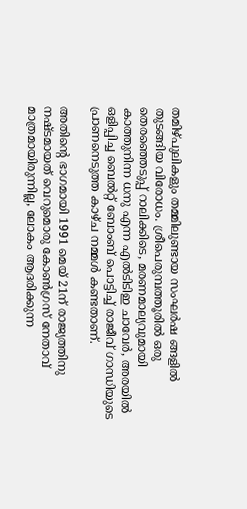തമിഴ്പുലികളും തമ്മിലുണ്ടായ സംഘർഷ ങ്ങളിൽ തുടങ്ങിയ വിരോധം. ശ്രീപെരുമ്പത്തൂരിൽ ഒരു തെരഞ്ഞെടുപ്പ് റാലിക്കിടെ, മരണമാല്യവുമായി കാത്തുനിന്ന ധനു എന്ന എൽടിടിഇ ചാവേർ, അരയിൽ ഒളിപ്പിച്ച ബെൽറ്റ് ബോംബ് പൊട്ടിച്ച് രാജീവ് ഗാന്ധിയുടെ പ്രാണനെടുത്ത കാഴ്ച നമ്മൾ കണ്ടതാണ്.

അതിന്റെ ഭാഗമായി 1991 മെയ് 21ന് രാജ്യത്തിനു നഷ്ടമായത് വെറുമൊരു കോൺഗ്രസ് നേതാവ് മാത്രമായിരുന്നില്ല, ലോകം ആദരിക്കുന്ന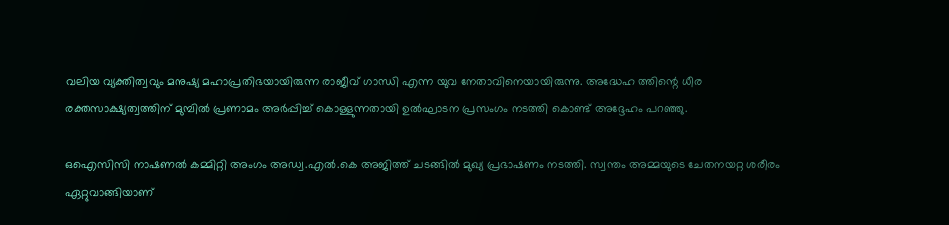വലിയ വ്യക്തിത്വവും മനുഷ്യ മഹാപ്രതിഭയായിരുന്ന രാജീവ് ഗാന്ധി എന്ന യുവ നേതാവിനെയായിരുന്നു. അദ്ധേഹ ത്തിന്റെ ധീര രക്തസാക്ഷ്യത്വത്തിന് മുമ്പിൽ പ്രണാമം അർപ്പിച്ച് കൊള്ളുന്നതായി ഉൽഘാടന പ്രസംഗം നടത്തി കൊണ്ട് അദ്ദേഹം പറഞ്ഞു.

ഒഐസിസി നാഷണൽ കമ്മിറ്റി അംഗം അഡ്വ.എൽ.കെ അജിത്ത് ചടങ്ങിൽ മുഖ്യ പ്രഭാഷണം നടത്തി. സ്വന്തം അമ്മയുടെ ചേതനയറ്റ ശരീരം ഏറ്റുവാങ്ങിയാണ്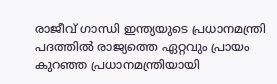രാജീവ് ഗാന്ധി ഇന്ത്യയുടെ പ്രധാനമന്ത്രി പദത്തിൽ രാജ്യത്തെ ഏറ്റവും പ്രായം കുറഞ്ഞ പ്രധാനമന്ത്രിയായി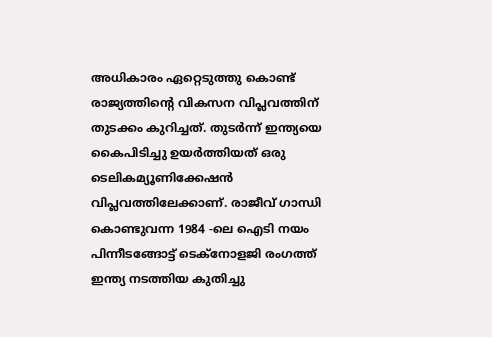അധികാരം ഏറ്റെടുത്തു കൊണ്ട് രാജ്യത്തിന്റെ വികസന വിപ്ലവത്തിന് തുടക്കം കുറിച്ചത്. തുടർന്ന് ഇന്ത്യയെ കൈപിടിച്ചു ഉയർത്തിയത് ഒരു ടെലികമ്യൂണിക്കേഷൻ വിപ്ലവത്തിലേക്കാണ്. രാജീവ് ഗാന്ധി കൊണ്ടുവന്ന 1984 -ലെ ഐടി നയം പിന്നീടങ്ങോട്ട് ടെക്‌നോളജി രംഗത്ത് ഇന്ത്യ നടത്തിയ കുതിച്ചു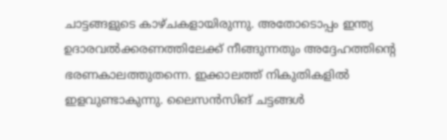ചാട്ടങ്ങളുടെ കാഴ്ചകളായിരുന്നു. അതോടൊപ്പം ഇന്ത്യ ഉദാരവൽക്കരണത്തിലേക്ക് നീങ്ങുന്നതും അദ്ദേഹത്തിന്റെ ഭരണകാലത്തുതന്നെ. ഇക്കാലത്ത് നികുതികളിൽ ഇളവുണ്ടാകുന്നു. ലൈസൻസിങ് ചട്ടങ്ങൾ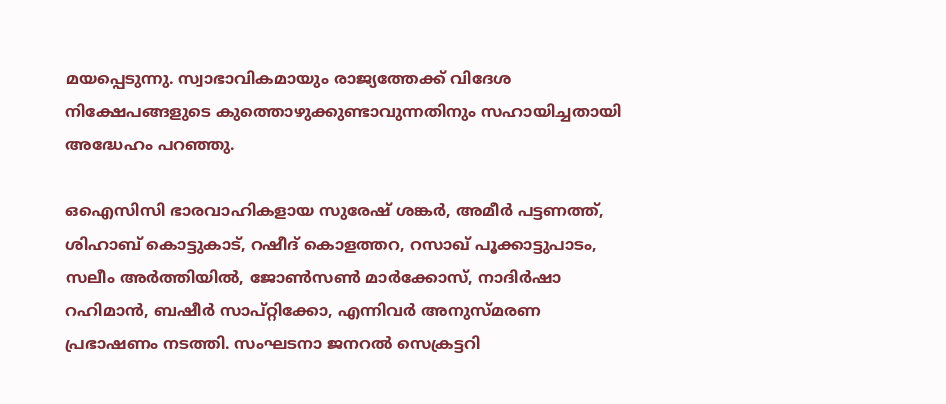മയപ്പെടുന്നു. സ്വാഭാവികമായും രാജ്യത്തേക്ക് വിദേശ നിക്ഷേപങ്ങളുടെ കുത്തൊഴുക്കുണ്ടാവുന്നതിനും സഹായിച്ചതായി അദ്ധേഹം പറഞ്ഞു.

ഒഐസിസി ഭാരവാഹികളായ സുരേഷ് ശങ്കർ, അമീർ പട്ടണത്ത്, ശിഹാബ് കൊട്ടുകാട്, റഷീദ് കൊളത്തറ, റസാഖ് പൂക്കാട്ടുപാടം, സലീം അർത്തിയിൽ, ജോൺസൺ മാർക്കോസ്, നാദിർഷാ റഹിമാൻ, ബഷീർ സാപ്റ്റിക്കോ, എന്നിവർ അനുസ്മരണ പ്രഭാഷണം നടത്തി. സംഘടനാ ജനറൽ സെക്രട്ടറി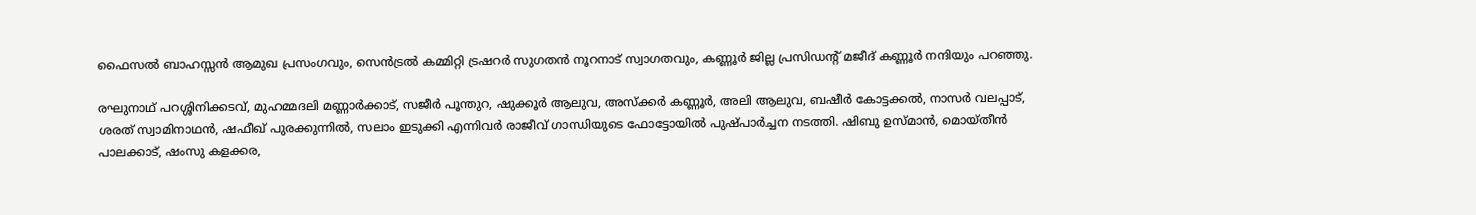ഫൈസൽ ബാഹസ്സൻ ആമുഖ പ്രസംഗവും, സെൻട്രൽ കമ്മിറ്റി ട്രഷറർ സുഗതൻ നൂറനാട് സ്വാഗതവും, കണ്ണൂർ ജില്ല പ്രസിഡന്റ് മജീദ് കണ്ണൂർ നന്ദിയും പറഞ്ഞു.

രഘുനാഥ് പറശ്ശിനിക്കടവ്, മുഹമ്മദലി മണ്ണാർക്കാട്, സജീർ പൂന്തുറ, ഷുക്കൂർ ആലുവ, അസ്ക്കർ കണ്ണൂർ, അലി ആലുവ, ബഷീർ കോട്ടക്കൽ, നാസർ വലപ്പാട്, ശരത് സ്വാമിനാഥൻ, ഷഫീഖ് പുരക്കുന്നിൽ, സലാം ഇടുക്കി എന്നിവർ രാജീവ് ഗാന്ധിയുടെ ഫോട്ടോയിൽ പുഷ്പാർച്ചന നടത്തി. ഷിബു ഉസ്മാൻ, മൊയ്തീൻ പാലക്കാട്, ഷംസു കളക്കര,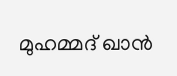മുഹമ്മദ് ഖാൻ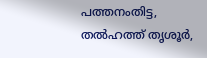പത്തനംതിട്ട, തൽഹത്ത് തൃശൂർ,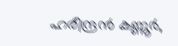ഹരീന്ദ്രൻ കണ്ണൂർ,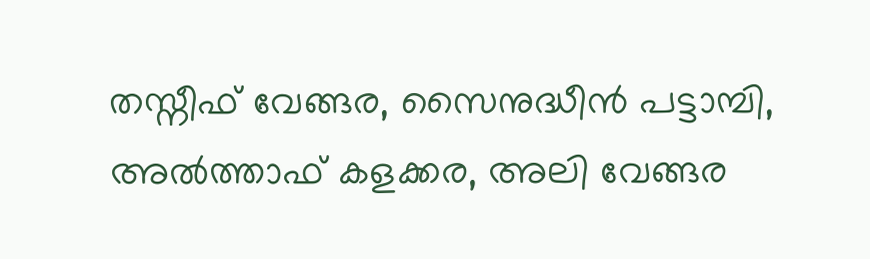തസ്നീഫ് വേങ്ങര, സൈനുദ്ധീൻ പട്ടാമ്പി, അൽത്താഫ് കളക്കര, അലി വേങ്ങര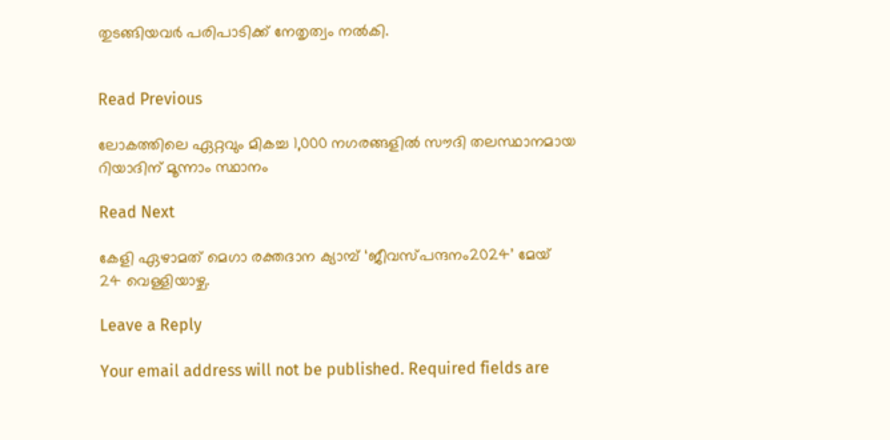തുടങ്ങിയവർ പരിപാടിക്ക് നേതൃത്വം നൽകി.


Read Previous

ലോകത്തിലെ ഏറ്റവും മികച്ച 1,000 നഗരങ്ങളിൽ സൗദി തലസ്ഥാനമായ റിയാദിന് മൂന്നാം സ്ഥാനം

Read Next

കേളി ഏഴാമത് മെഗാ രക്തദാന ക്യാമ്പ് ‘ജീവസ്പന്ദനം2024’ മേയ് 24 വെള്ളിയാഴ്ച.

Leave a Reply

Your email address will not be published. Required fields are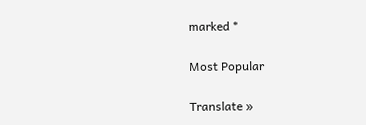marked *

Most Popular

Translate »